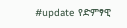#update የድምፃዊ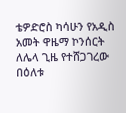ቴዎድሮስ ካሳሁን የአዲስ አመት ዋዜማ ኮንሰርት ለሌላ ጊዜ የተሸጋገረው በዕለቱ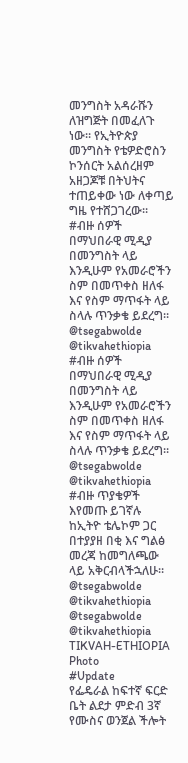መንግስት አዳራሹን ለዝግጅት በመፈለጉ ነው። የኢትዮጵያ መንግስት የቴዎድሮስን ኮንሰርት አልሰረዘም አዘጋጆቹ በትህትና ተጠይቀው ነው ለቀጣይ ግዜ የተሸጋገረው።
#ብዙ ሰዎች በማህበራዊ ሚዲያ በመንግስት ላይ እንዲሁም የአመራሮችን ስም በመጥቀስ ዘለፋ እና የስም ማጥፋት ላይ ስላሉ ጥንቃቄ ይደረግ።
@tsegabwolde @tikvahethiopia
#ብዙ ሰዎች በማህበራዊ ሚዲያ በመንግስት ላይ እንዲሁም የአመራሮችን ስም በመጥቀስ ዘለፋ እና የስም ማጥፋት ላይ ስላሉ ጥንቃቄ ይደረግ።
@tsegabwolde @tikvahethiopia
#ብዙ ጥያቄዎች እየመጡ ይገኛሉ ከኢትዮ ቴሌኮም ጋር በተያያዘ በቂ እና ግልፅ መረጃ ከመግለጫው ላይ አቅርብላችኋለሁ።
@tsegabwolde @tikvahethiopia
@tsegabwolde @tikvahethiopia
TIKVAH-ETHIOPIA
Photo
#Update
የፌዴራል ከፍተኛ ፍርድ ቤት ልደታ ምድብ 3ኛ የሙስና ወንጀል ችሎት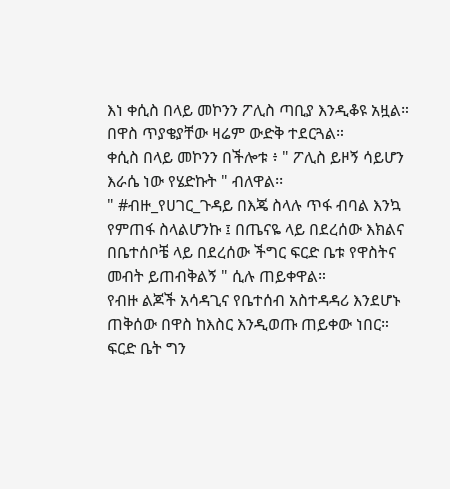እነ ቀሲስ በላይ መኮንን ፖሊስ ጣቢያ እንዲቆዩ አዟል።
በዋስ ጥያቄያቸው ዛሬም ውድቅ ተደርጓል።
ቀሲስ በላይ መኮንን በችሎቱ ፥ " ፖሊስ ይዞኝ ሳይሆን እራሴ ነው የሄድኩት " ብለዋል፡፡
" #ብዙ_የሀገር_ጉዳይ በእጄ ስላሉ ጥፋ ብባል እንኳ የምጠፋ ስላልሆንኩ ፤ በጤናዬ ላይ በደረሰው እክልና በቤተሰቦቼ ላይ በደረሰው ችግር ፍርድ ቤቱ የዋስትና መብት ይጠብቅልኝ " ሲሉ ጠይቀዋል።
የብዙ ልጆች አሳዳጊና የቤተሰብ አስተዳዳሪ እንደሆኑ ጠቅሰው በዋስ ከእስር እንዲወጡ ጠይቀው ነበር።
ፍርድ ቤት ግን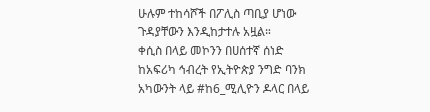ሁሉም ተከሳሾች በፖሊስ ጣቢያ ሆነው ጉዳያቸውን እንዲከታተሉ አዟል።
ቀሲስ በላይ መኮንን በሀሰተኛ ሰነድ ከአፍሪካ ኅብረት የኢትዮጵያ ንግድ ባንክ አካውንት ላይ #ከ6_ሚሊዮን ዶላር በላይ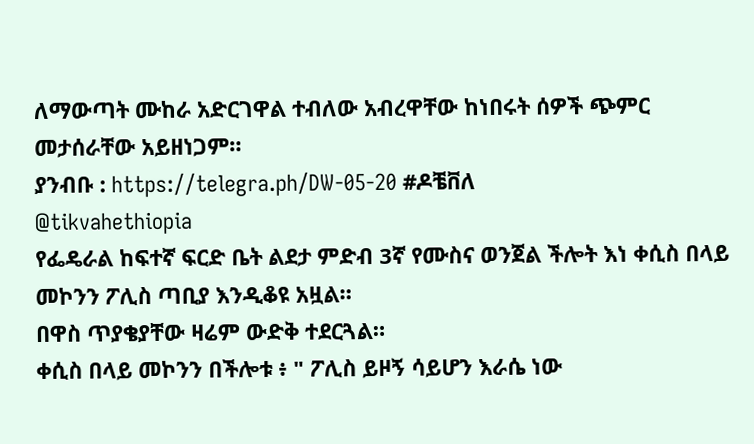ለማውጣት ሙከራ አድርገዋል ተብለው አብረዋቸው ከነበሩት ሰዎች ጭምር መታሰራቸው አይዘነጋም።
ያንብቡ : https://telegra.ph/DW-05-20 #ዶቼቨለ
@tikvahethiopia
የፌዴራል ከፍተኛ ፍርድ ቤት ልደታ ምድብ 3ኛ የሙስና ወንጀል ችሎት እነ ቀሲስ በላይ መኮንን ፖሊስ ጣቢያ እንዲቆዩ አዟል።
በዋስ ጥያቄያቸው ዛሬም ውድቅ ተደርጓል።
ቀሲስ በላይ መኮንን በችሎቱ ፥ " ፖሊስ ይዞኝ ሳይሆን እራሴ ነው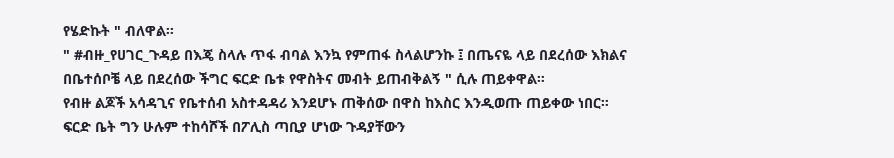የሄድኩት " ብለዋል፡፡
" #ብዙ_የሀገር_ጉዳይ በእጄ ስላሉ ጥፋ ብባል እንኳ የምጠፋ ስላልሆንኩ ፤ በጤናዬ ላይ በደረሰው እክልና በቤተሰቦቼ ላይ በደረሰው ችግር ፍርድ ቤቱ የዋስትና መብት ይጠብቅልኝ " ሲሉ ጠይቀዋል።
የብዙ ልጆች አሳዳጊና የቤተሰብ አስተዳዳሪ እንደሆኑ ጠቅሰው በዋስ ከእስር እንዲወጡ ጠይቀው ነበር።
ፍርድ ቤት ግን ሁሉም ተከሳሾች በፖሊስ ጣቢያ ሆነው ጉዳያቸውን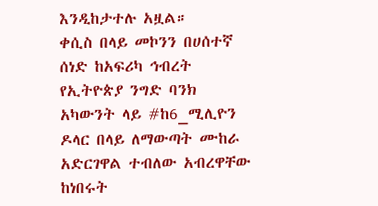እንዲከታተሉ አዟል።
ቀሲስ በላይ መኮንን በሀሰተኛ ሰነድ ከአፍሪካ ኅብረት የኢትዮጵያ ንግድ ባንክ አካውንት ላይ #ከ6_ሚሊዮን ዶላር በላይ ለማውጣት ሙከራ አድርገዋል ተብለው አብረዋቸው ከነበሩት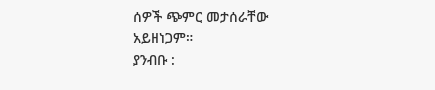ሰዎች ጭምር መታሰራቸው አይዘነጋም።
ያንብቡ :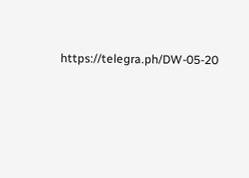https://telegra.ph/DW-05-20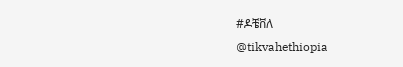#ዶቼቨለ
@tikvahethiopia